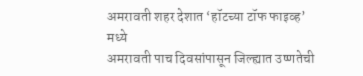अमरावती शहर देशात ‘हॉटच्या टॉफ फाइव्ह’ मध्ये
अमरावती पाच दिवसांपासून जिल्ह्यात उष्णतेची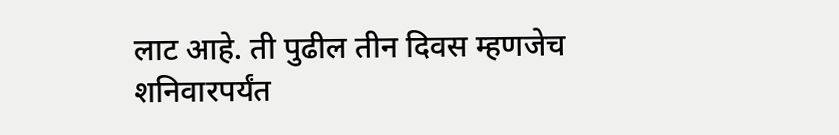लाट आहे. ती पुढील तीन दिवस म्हणजेच शनिवारपर्यंत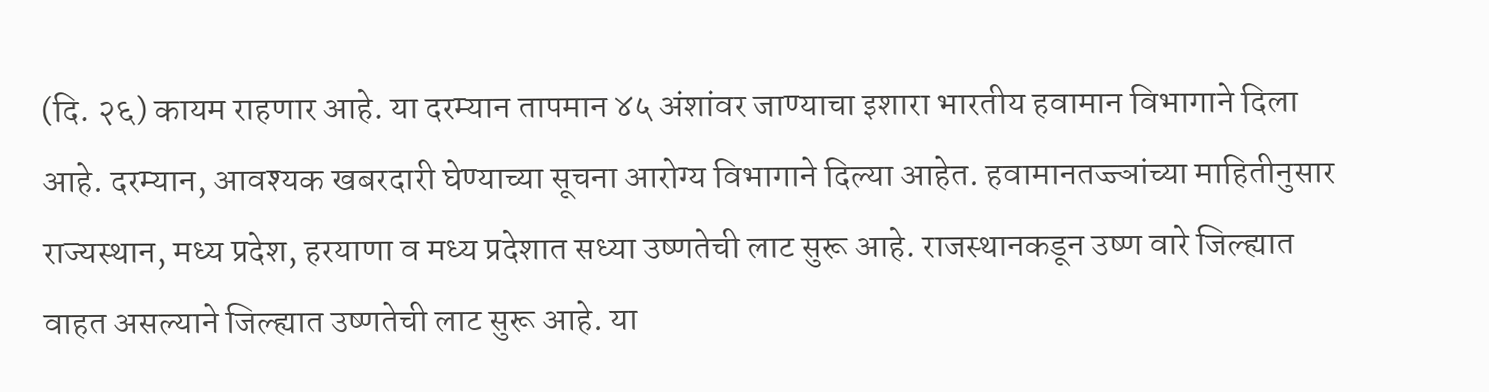(दि. २६) कायम राहणार आहे. या दरम्यान तापमान ४५ अंशांवर जाण्याचा इशारा भारतीय हवामान विभागाने दिला आहे. दरम्यान, आवश्यक खबरदारी घेण्याच्या सूचना आरोग्य विभागाने दिल्या आहेत. हवामानतज्ज्ञांच्या माहितीनुसार राज्यस्थान, मध्य प्रदेश, हरयाणा व मध्य प्रदेशात सध्या उष्णतेची लाट सुरू आहे. राजस्थानकडून उष्ण वारे जिल्ह्यात वाहत असल्याने जिल्ह्यात उष्णतेची लाट सुरू आहे. या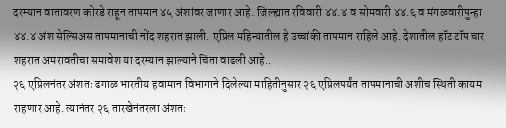दरम्यान वातावरण कोरडे राहून तापमान ४५ अंशांवर जाणार आहे. जिल्ह्यात रविवारी ४४.४ व सोमवारी ४४.६ व मंगळवारीपुन्हा ४४.४ अंश सेल्सिअस तापमानाची नोंद शहरात झाली. एप्रिल महिन्यातील हे उच्चांकी तापमान राहिले आहे. देशातील हॉट टॉप चार शहरात अमरावतीचा समावेश या दरम्यान झाल्याने चिंता वाढली आहे..
२६ एप्रिलनंतर अंशतः ढगाळ भारतीय हवामान विभागाने दिलेल्या माहितीनुसार २६ एप्रिलपर्यंत तापमानाची अशीच स्थिती कायम राहणार आहे. त्यानंतर २६ तारखेनंतरला अंशतः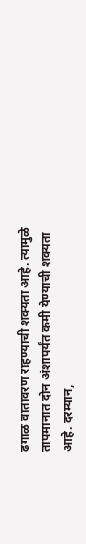ढगाळ वातावरण राहण्याची शक्यता आहे. त्यामुळे तापमानात दोन अंशापर्यंत कमी येण्याची शक्यता आहे. दरम्यान,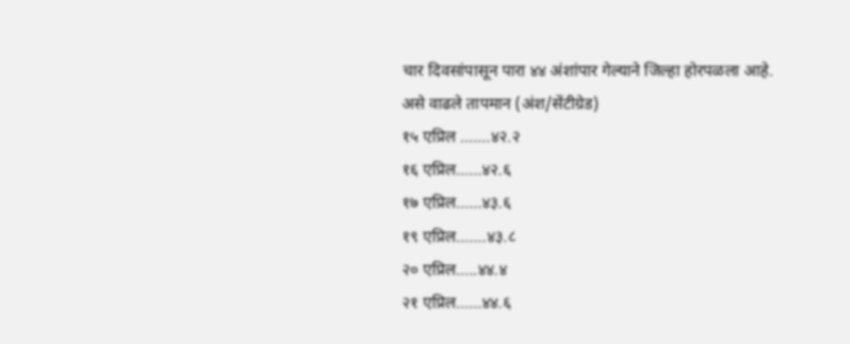चार दिवसांपासून पारा ४४ अंशांपार गेल्याने जिल्हा होरपळला आहे.
असे वाढले तापमान (अंश/सेंटीग्रेड)
१५ एप्रिल …….४२.२
१६ एप्रिल……४२.६
१७ एप्रिल……४३.६
१९ एप्रिल…….४३.८
२० एप्रिल…..४४.४
२१ एप्रिल……४४.६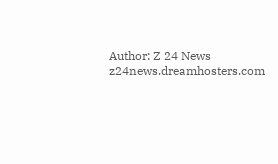Author: Z 24 News
z24news.dreamhosters.com